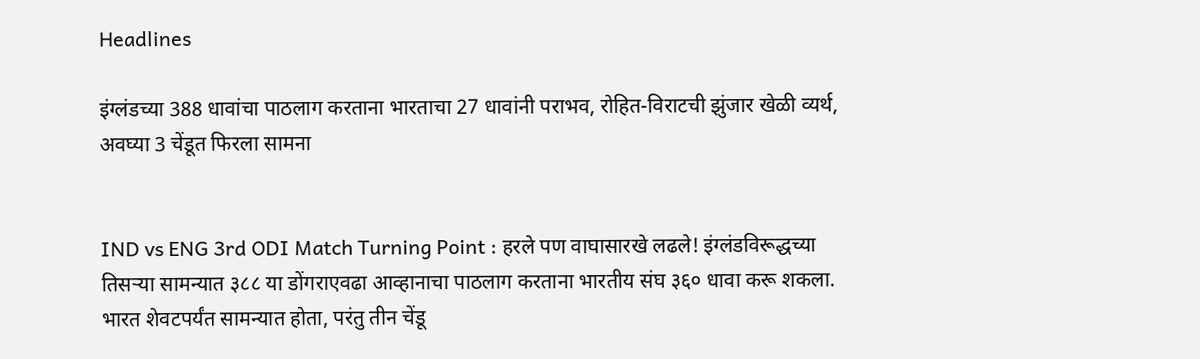Headlines

इंग्लंडच्या 388 धावांचा पाठलाग करताना भारताचा 27 धावांनी पराभव, रोहित-विराटची झुंजार खेळी व्यर्थ, अवघ्या 3 चेंडूत फिरला सामना


IND vs ENG 3rd ODI Match Turning Point : हरले पण वाघासारखे लढले! इंग्लंडविरूद्धच्या तिसऱ्या सामन्यात ३८८ या डोंगराएवढा आव्हानाचा पाठलाग करताना भारतीय संघ ३६० धावा करू शकला. भारत शेवटपर्यंत सामन्यात होता, परंतु तीन चेंडू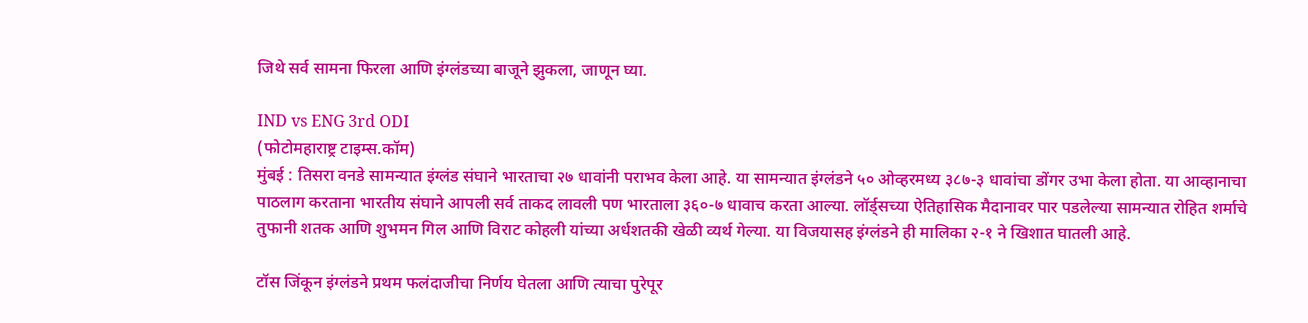जिथे सर्व सामना फिरला आणि इंग्लंडच्या बाजूने झुकला, जाणून घ्या.

IND vs ENG 3rd ODI
(फोटोमहाराष्ट्र टाइम्स.कॉम)
मुंबई : तिसरा वनडे सामन्यात इंग्लंड संघाने भारताचा २७ धावांनी पराभव केला आहे. या सामन्यात इंग्लंडने ५० ओव्हरमध्य ३८७-३ धावांचा डोंगर उभा केला होता. या आव्हानाचा पाठलाग करताना भारतीय संघाने आपली सर्व ताकद लावली पण भारताला ३६०-७ धावाच करता आल्या. लॉर्ड्सच्या ऐतिहासिक मैदानावर पार पडलेल्या सामन्यात रोहित शर्माचे तुफानी शतक आणि शुभमन गिल आणि विराट कोहली यांच्या अर्धशतकी खेळी व्यर्थ गेल्या. या विजयासह इंग्लंडने ही मालिका २-१ ने खिशात घातली आहे.

टॉस जिंकून इंग्लंडने प्रथम फलंदाजीचा निर्णय घेतला आणि त्याचा पुरेपूर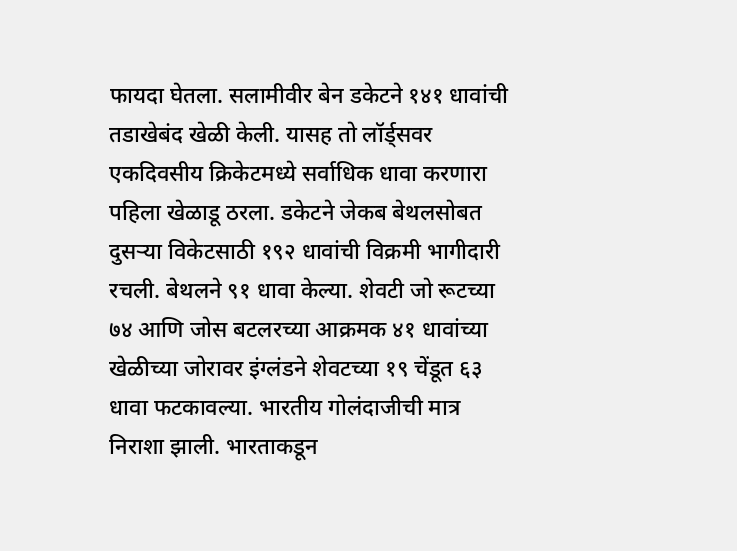फायदा घेतला. सलामीवीर बेन डकेटने १४१ धावांची तडाखेबंद खेळी केली. यासह तो लॉर्ड्सवर एकदिवसीय क्रिकेटमध्ये सर्वाधिक धावा करणारा पहिला खेळाडू ठरला. डकेटने जेकब बेथलसोबत दुसऱ्या विकेटसाठी १९२ धावांची विक्रमी भागीदारी रचली. बेथलने ९१ धावा केल्या. शेवटी जो रूटच्या ७४ आणि जोस बटलरच्या आक्रमक ४१ धावांच्या खेळीच्या जोरावर इंग्लंडने शेवटच्या १९ चेंडूत ६३ धावा फटकावल्या. भारतीय गोलंदाजीची मात्र निराशा झाली. भारताकडून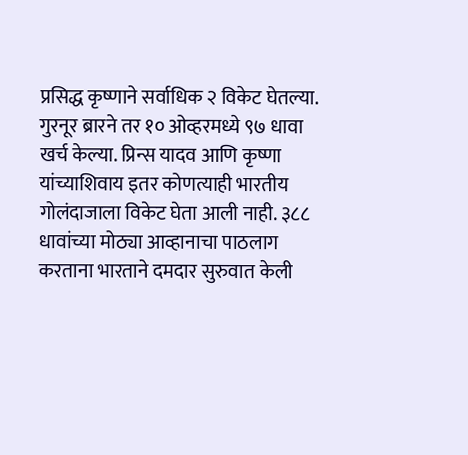प्रसिद्ध कृष्णाने सर्वाधिक २ विकेट घेतल्या. गुरनूर ब्रारने तर १० ओव्हरमध्ये ९७ धावा खर्च केल्या. प्रिन्स यादव आणि कृष्णा यांच्याशिवाय इतर कोणत्याही भारतीय गोलंदाजाला विकेट घेता आली नाही. ३८८ धावांच्या मोठ्या आव्हानाचा पाठलाग करताना भारताने दमदार सुरुवात केली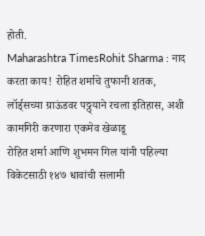होती.
Maharashtra TimesRohit Sharma : नाद करता काय! रोहित शर्माचे तुफानी शतक, लॉर्ड्सच्या ग्राऊंडवर पठ्ठ्याने रचला इतिहास, अशी कामगिरी करणारा एकमेव खेळाडू
रोहित शर्मा आणि शुभमन गिल यांनी पहिल्या विकेटसाठी १४७ धावांची सलामी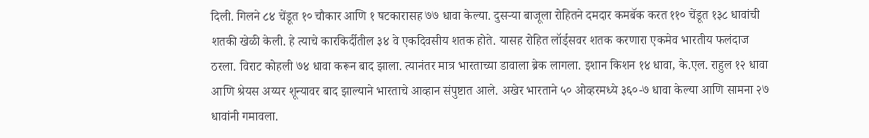दिली. गिलने ८४ चेंडूत १० चौकार आणि १ षटकारासह ७७ धावा केल्या. दुसऱ्या बाजूला रोहितने दमदार कमबॅक करत ११० चेंडूत १३८ धावांची शतकी खेळी केली. हे त्याचे कारकिर्दीतील ३४ वे एकदिवसीय शतक होते. यासह रोहित लॉर्ड्सवर शतक करणारा एकमेव भारतीय फलंदाज ठरला. विराट कोहली ७४ धावा करून बाद झाला. त्यानंतर मात्र भारताच्या डावाला ब्रेक लागला. इशान किशन १४ धावा, के.एल. राहुल १२ धावा आणि श्रेयस अय्यर शून्यावर बाद झाल्याने भारताचे आव्हान संपुष्टात आले. अखेर भारताने ५० ओव्हरमध्ये ३६०-७ धावा केल्या आणि सामना २७ धावांनी गमावला.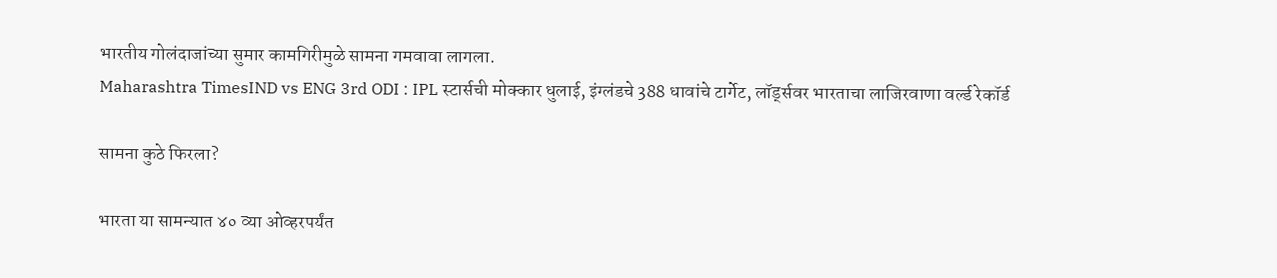भारतीय गोलंदाजांच्या सुमार कामगिरीमुळे सामना गमवावा लागला.
Maharashtra TimesIND vs ENG 3rd ODI : IPL स्टार्सची मोक्कार धुलाई, इंग्लंडचे 388 धावांचे टार्गेट, लॉर्ड्सवर भारताचा लाजिरवाणा वर्ल्ड रेकॉर्ड

सामना कुठे फिरला?

भारता या सामन्यात ४० व्या ओव्हरपर्यंत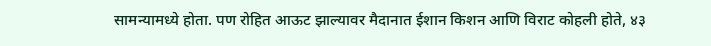सामन्यामध्ये होता. पण रोहित आऊट झाल्यावर मैदानात ईशान किशन आणि विराट कोहली होते, ४३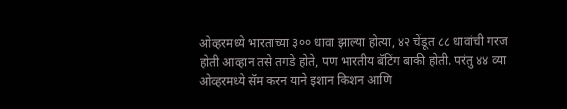ओव्हरमध्ये भारताच्या ३०० धावा झाल्या होत्या, ४२ चेंडूत ८८ धावांची गरज होती आव्हान तसे तगडे होते, पण भारतीय बॅटिंग बाकी होती. परंतु ४४ व्या ओव्हरमध्ये सॅम करन याने इशान किशन आणि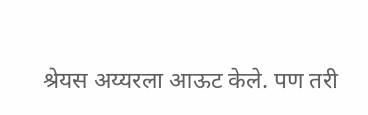श्रेयस अय्यरला आऊट केले. पण तरी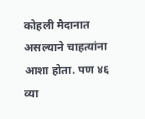कोहली मैदानात असल्याने चाहत्यांना आशा होता. पण ४६ व्या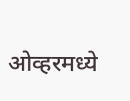ओव्हरमध्ये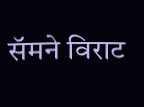सॅमने विराट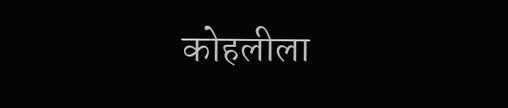कोहलीला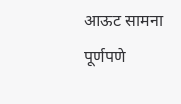आऊट सामना पूर्णपणे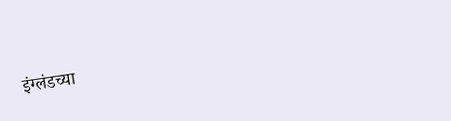इंग्लंडच्या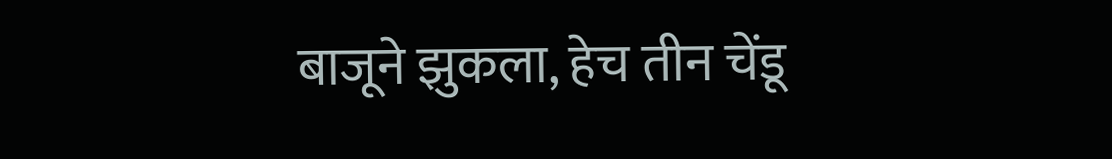बाजूने झुकला, हेच तीन चेंडू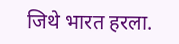जिथे भारत हरला.